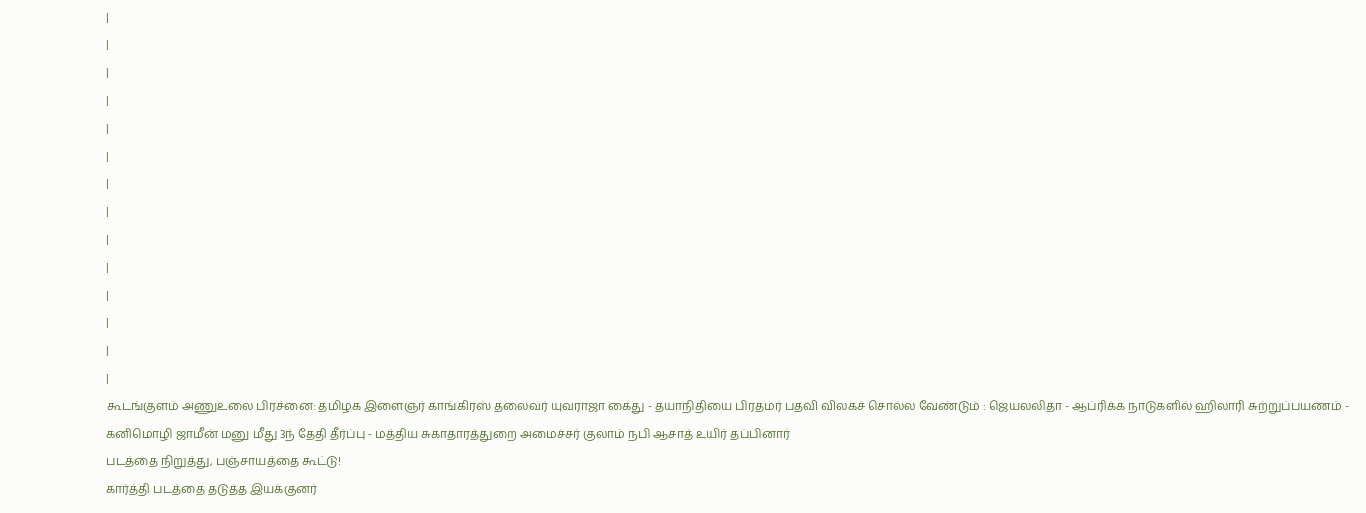|
|
|
|
|
|
|
|
|
|
|
|
|
|
கூடங்குளம் அணுஉலை பிரச்னை: தமிழக இளைஞர் காங்கிரஸ் தலைவர் யுவராஜா கைது - தயாநிதியை பிரதமர் பதவி விலகச் சொல்ல வேண்டும் : ஜெயலலிதா - ஆப்ரிக்க நாடுகளில் ஹிலாரி சுற்றுப்பயணம் - கனிமொழி ஜாமீன் மனு மீது 3ந் தேதி தீர்ப்பு - மத்திய சுகாதாரத்துறை அமைச்சர் குலாம் நபி ஆசாத் உயிர் தப்பினார்
படத்தை நிறுத்து, பஞ்சாயத்தை கூட்டு!
கார்த்தி படத்தை தடுத்த இயக்குனர்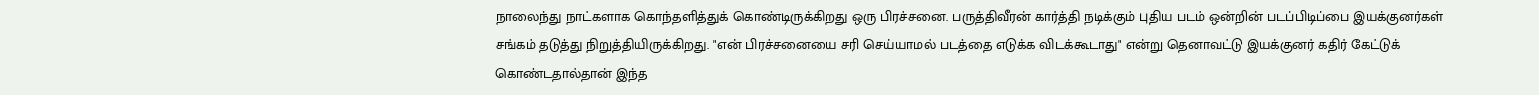நாலைந்து நாட்களாக கொந்தளித்துக் கொண்டிருக்கிறது ஒரு பிரச்சனை. பருத்திவீரன் கார்த்தி நடிக்கும் புதிய படம் ஒன்றின் படப்பிடிப்பை இயக்குனர்கள் சங்கம் தடுத்து நிறுத்தியிருக்கிறது. "என் பிரச்சனையை சரி செய்யாமல் படத்தை எடுக்க விடக்கூடாது" என்று தெனாவட்டு இயக்குனர் கதிர் கேட்டுக் கொண்டதால்தான் இந்த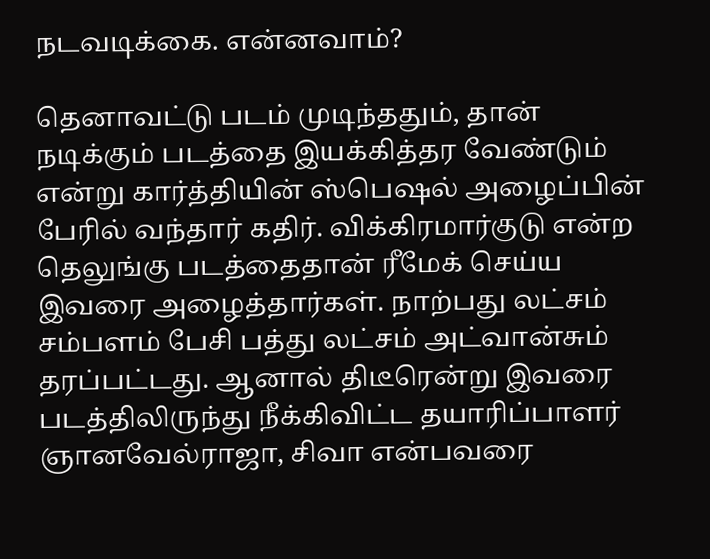நடவடிக்கை. என்னவாம்?

தெனாவட்டு படம் முடிந்ததும், தான் நடிக்கும் படத்தை இயக்கித்தர வேண்டும் என்று கார்த்தியின் ஸ்பெஷல் அழைப்பின் பேரில் வந்தார் கதிர். விக்கிரமார்குடு என்ற தெலுங்கு படத்தைதான் ரீமேக் செய்ய இவரை அழைத்தார்கள். நாற்பது லட்சம் சம்பளம் பேசி பத்து லட்சம் அட்வான்சும் தரப்பட்டது. ஆனால் திடீரென்று இவரை படத்திலிருந்து நீக்கிவிட்ட தயாரிப்பாளர் ஞானவேல்ராஜா, சிவா என்பவரை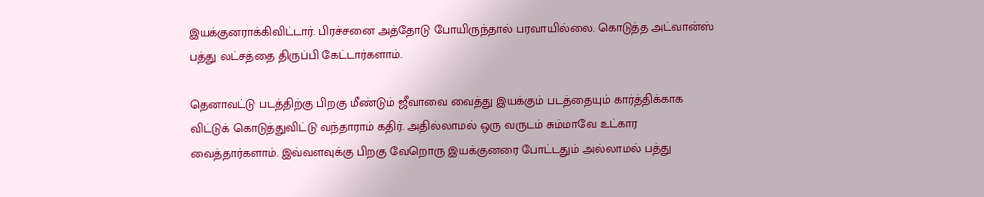இயக்குனராக்கிவிட்டார். பிரச்சனை அத்தோடு போயிருந்தால் பரவாயில்லை. கொடுத்த அட்வான்ஸ் பத்து லட்சத்தை திருப்பி கேட்டார்களாம்.

தெனாவட்டு படத்திற்கு பிறகு மீண்டும் ஜீவாவை வைத்து இயக்கும் படத்தையும் கார்த்திக்காக விட்டுக் கொடுத்துவிட்டு வந்தாராம் கதிர். அதில்லாமல் ஒரு வருடம் சும்மாவே உட்கார வைத்தார்களாம். இவ்வளவுக்கு பிறகு வேறொரு இயக்குனரை போட்டதும் அல்லாமல் பத்து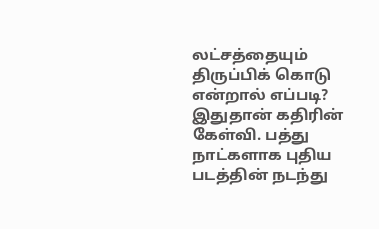லட்சத்தையும் திருப்பிக் கொடு என்றால் எப்படி? இதுதான் கதிரின் கேள்வி. பத்து நாட்களாக புதிய படத்தின் நடந்து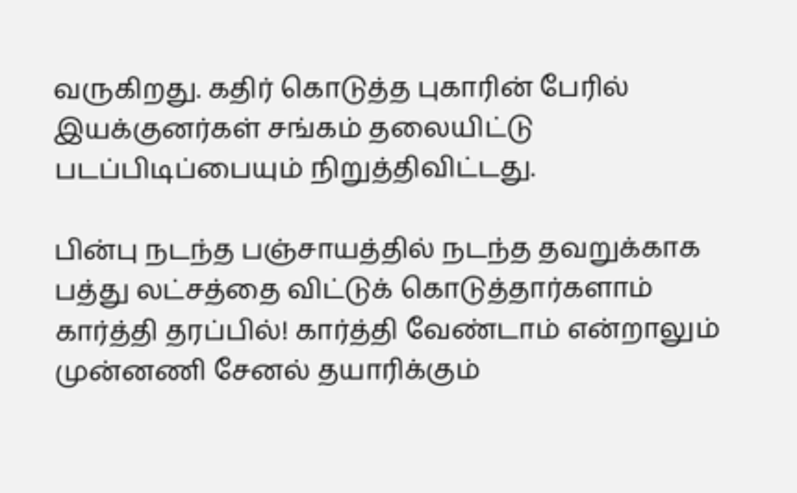வருகிறது. கதிர் கொடுத்த புகாரின் பேரில் இயக்குனர்கள் சங்கம் தலையிட்டு படப்பிடிப்பையும் நிறுத்திவிட்டது.

பின்பு நடந்த பஞ்சாயத்தில் நடந்த தவறுக்காக பத்து லட்சத்தை விட்டுக் கொடுத்தார்களாம் கார்த்தி தரப்பில்! கார்த்தி வேண்டாம் என்றாலும் முன்னணி சேனல் தயாரிக்கும்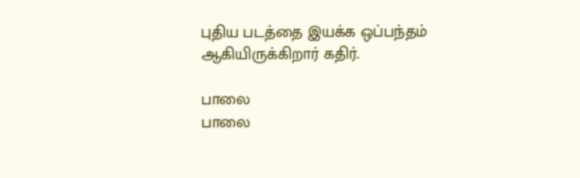புதிய படத்தை இயக்க ஒப்பந்தம் ஆகியிருக்கிறார் கதிர்.

பாலை
பாலை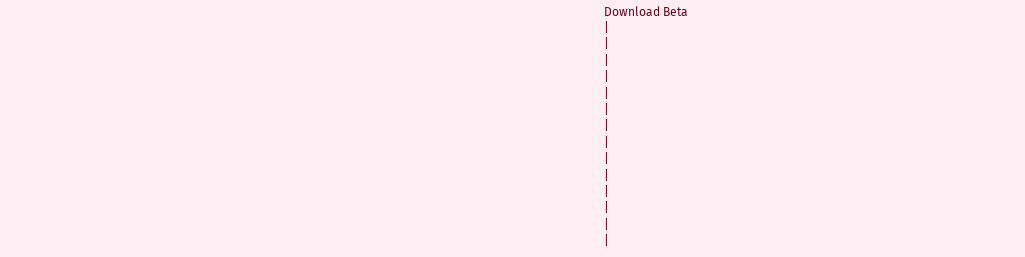Download Beta
|
|
|
|
|
|
|
|
|
|
|
|
|
|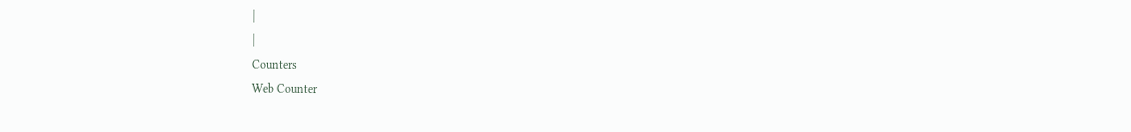|
|
Counters
Web Counter